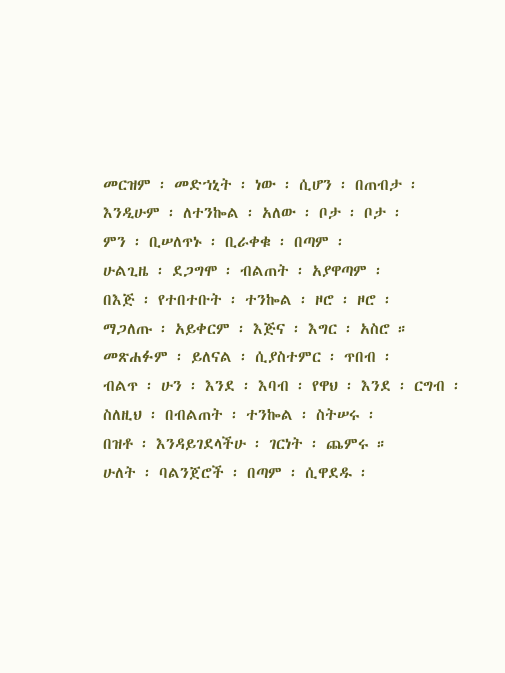መርዝም ፡ መድኀኒት ፡ ነው ፡ ሲሆን ፡ በጠብታ ፡
እንዲሁም ፡ ለተንኰል ፡ አለው ፡ ቦታ ፡ ቦታ ፡
ምን ፡ ቢሠለጥኑ ፡ ቢራቀቁ ፡ በጣም ፡
ሁልጊዜ ፡ ደጋግሞ ፡ ብልጠት ፡ አያዋጣም ፡
በእጅ ፡ የተበተቡት ፡ ተንኰል ፡ ዞሮ ፡ ዞሮ ፡
ማጋለጡ ፡ አይቀርም ፡ እጅና ፡ እግር ፡ አስሮ ።
መጽሐፉም ፡ ይለናል ፡ ሲያስተምር ፡ ጥበብ ፡
ብልጥ ፡ ሁን ፡ እንደ ፡ እባብ ፡ የዋህ ፡ እንደ ፡ ርግብ ፡
ስለዚህ ፡ በብልጠት ፡ ተንኰል ፡ ስትሠሩ ፡
በዝቶ ፡ እንዳይገደላችሁ ፡ ገርነት ፡ ጨምሩ ።
ሁለት ፡ ባልንጀሮች ፡ በጣም ፡ ሲዋደዱ ፡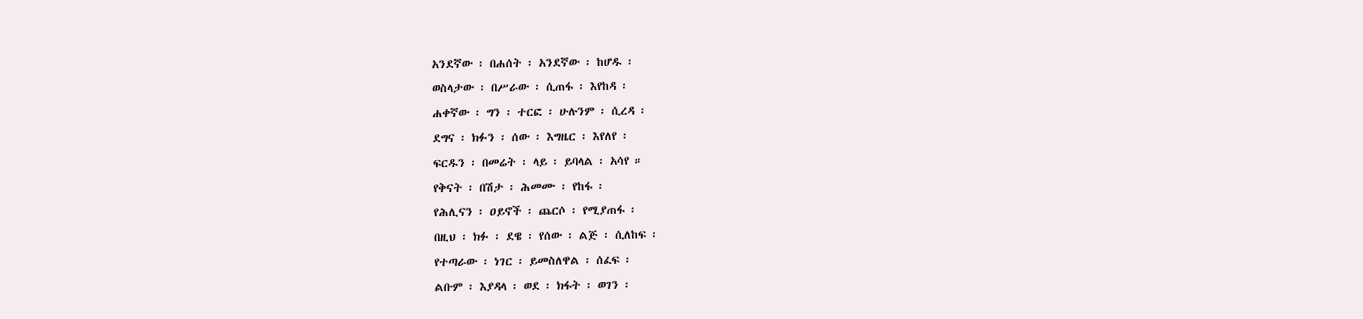አንደኛው ፡ በሐሰት ፡ አንደኛው ፡ ከሆዱ ፡
ወስላታው ፡ በሥራው ፡ ሲጠፋ ፡ እየከዳ ፡
ሐቀኛው ፡ ግን ፡ ተርፎ ፡ ሁሉንም ፡ ሲረዳ ፡
ደግና ፡ ክፉን ፡ ሰው ፡ እግዜር ፡ እየለየ ፡
ፍርዱን ፡ በመሬት ፡ ላይ ፡ ይባላል ፡ አሳየ ።
የቅናት ፡ በሽታ ፡ ሕመሙ ፡ የከፋ ፡
የሕሊናን ፡ ዐይኖች ፡ ጨርሶ ፡ የሚያጠፋ ፡
በዚህ ፡ ክፉ ፡ ደዌ ፡ የሰው ፡ ልጅ ፡ ሲለከፍ ፡
የተጣራው ፡ ነገር ፡ ይመስለዋል ፡ ሰፈፍ ፡
ልቡም ፡ እያዳላ ፡ ወደ ፡ ክፋት ፡ ወገን ፡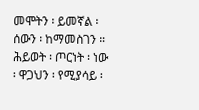መሞትን ፡ ይመኛል ፡ ሰውን ፡ ከማመስገን ።
ሕይወት ፡ ጦርነት ፡ ነው ፡ ዋጋህን ፡ የሚያሳይ ፡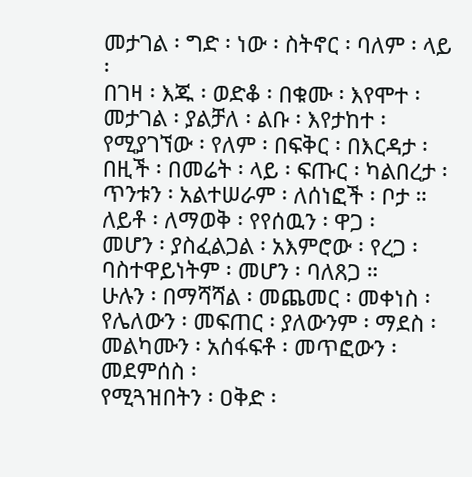መታገል ፡ ግድ ፡ ነው ፡ ስትኖር ፡ ባለም ፡ ላይ ፡
በገዛ ፡ እጁ ፡ ወድቆ ፡ በቁሙ ፡ እየሞተ ፡
መታገል ፡ ያልቻለ ፡ ልቡ ፡ እየታከተ ፡
የሚያገኘው ፡ የለም ፡ በፍቅር ፡ በእርዳታ ፡
በዚች ፡ በመሬት ፡ ላይ ፡ ፍጡር ፡ ካልበረታ ፡
ጥንቱን ፡ አልተሠራም ፡ ለሰነፎች ፡ ቦታ ።
ለይቶ ፡ ለማወቅ ፡ የየሰዉን ፡ ዋጋ ፡
መሆን ፡ ያስፈልጋል ፡ አእምሮው ፡ የረጋ ፡
ባስተዋይነትም ፡ መሆን ፡ ባለጸጋ ።
ሁሉን ፡ በማሻሻል ፡ መጨመር ፡ መቀነስ ፡
የሌለውን ፡ መፍጠር ፡ ያለውንም ፡ ማደስ ፡
መልካሙን ፡ አሰፋፍቶ ፡ መጥፎውን ፡ መደምሰስ ፡
የሚጓዝበትን ፡ ዐቅድ ፡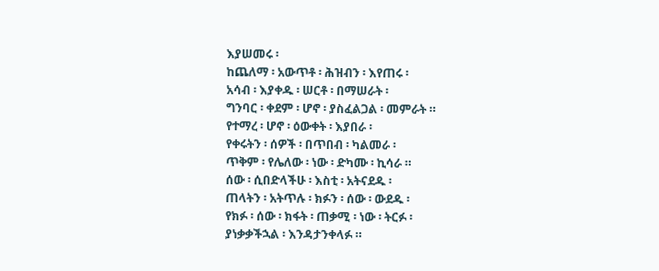እያሠመሩ ፡
ከጨለማ ፡ አውጥቶ ፡ ሕዝብን ፡ እየጠሩ ፡
አሳብ ፡ እያቀዱ ፡ ሠርቶ ፡ በማሠራት ፡
ግንባር ፡ ቀደም ፡ ሆኖ ፡ ያስፈልጋል ፡ መምራት ።
የተማረ ፡ ሆኖ ፡ ዕውቀት ፡ እያበራ ፡
የቀሩትን ፡ ሰዎች ፡ በጥበብ ፡ ካልመራ ፡
ጥቅም ፡ የሌለው ፡ ነው ፡ ድካሙ ፡ ኪሳራ ።
ሰው ፡ ሲበድላችሁ ፡ እስቲ ፡ አትናደዱ ፡
ጠላትን ፡ አትጥሉ ፡ ክፉን ፡ ሰው ፡ ውደዱ ፡
የክፉ ፡ ሰው ፡ ክፋት ፡ ጠቃሚ ፡ ነው ፡ ትርፉ ፡
ያነቃቃችኋል ፡ እንዳታንቀላፉ ።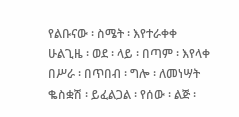የልቡናው ፡ ስሜት ፡ እየተራቀቀ
ሁልጊዜ ፡ ወደ ፡ ላይ ፡ በጣም ፡ እየላቀ
በሥራ ፡ በጥበብ ፡ ግሎ ፡ ለመነሣት
ቈስቋሽ ፡ ይፈልጋል ፡ የሰው ፡ ልጅ ፡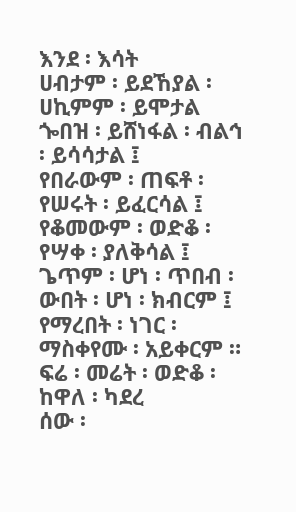እንደ ፡ እሳት
ሀብታም ፡ ይደኸያል ፡ ሀኪምም ፡ ይሞታል
ጐበዝ ፡ ይሸነፋል ፡ ብልኅ ፡ ይሳሳታል ፤
የበራውም ፡ ጠፍቶ ፡ የሠሩት ፡ ይፈርሳል ፤
የቆመውም ፡ ወድቆ ፡ የሣቀ ፡ ያለቅሳል ፤
ጌጥም ፡ ሆነ ፡ ጥበብ ፡ ውበት ፡ ሆነ ፡ ክብርም ፤
የማረበት ፡ ነገር ፡ ማስቀየሙ ፡ አይቀርም ።
ፍሬ ፡ መሬት ፡ ወድቆ ፡ ከዋለ ፡ ካደረ
ሰው ፡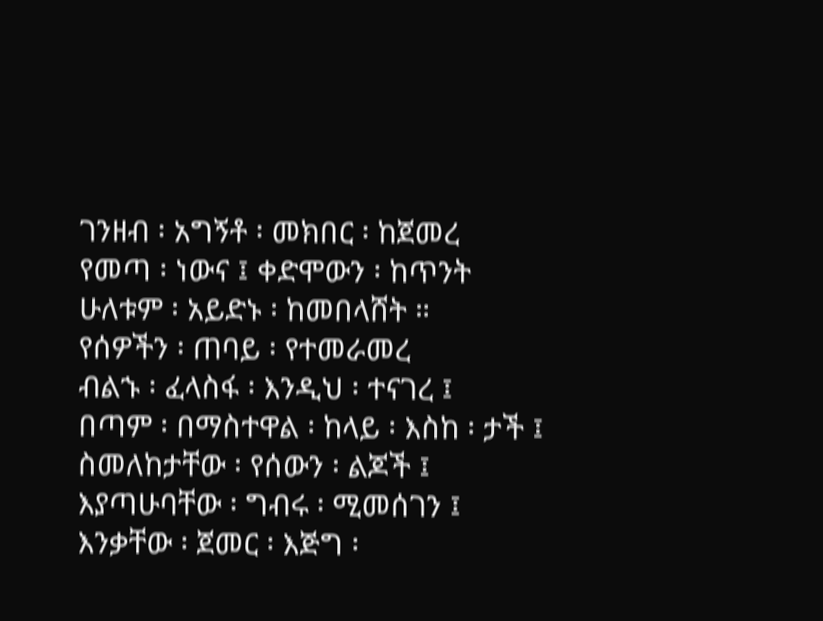ገንዘብ ፡ አግኝቶ ፡ መክበር ፡ ከጀመረ
የመጣ ፡ ነውና ፤ ቀድሞውን ፡ ከጥንት
ሁለቱም ፡ አይድኑ ፡ ከመበላሸት ።
የሰዎችን ፡ ጠባይ ፡ የተመራመረ
ብልኁ ፡ ፈላስፋ ፡ እንዲህ ፡ ተናገረ ፤
በጣም ፡ በማስተዋል ፡ ከላይ ፡ እስከ ፡ ታች ፤
ስመለከታቸው ፡ የሰውን ፡ ልጆች ፤
እያጣሁባቸው ፡ ግብሩ ፡ ሚመሰገን ፤
እንቃቸው ፡ ጀመር ፡ እጅግ ፡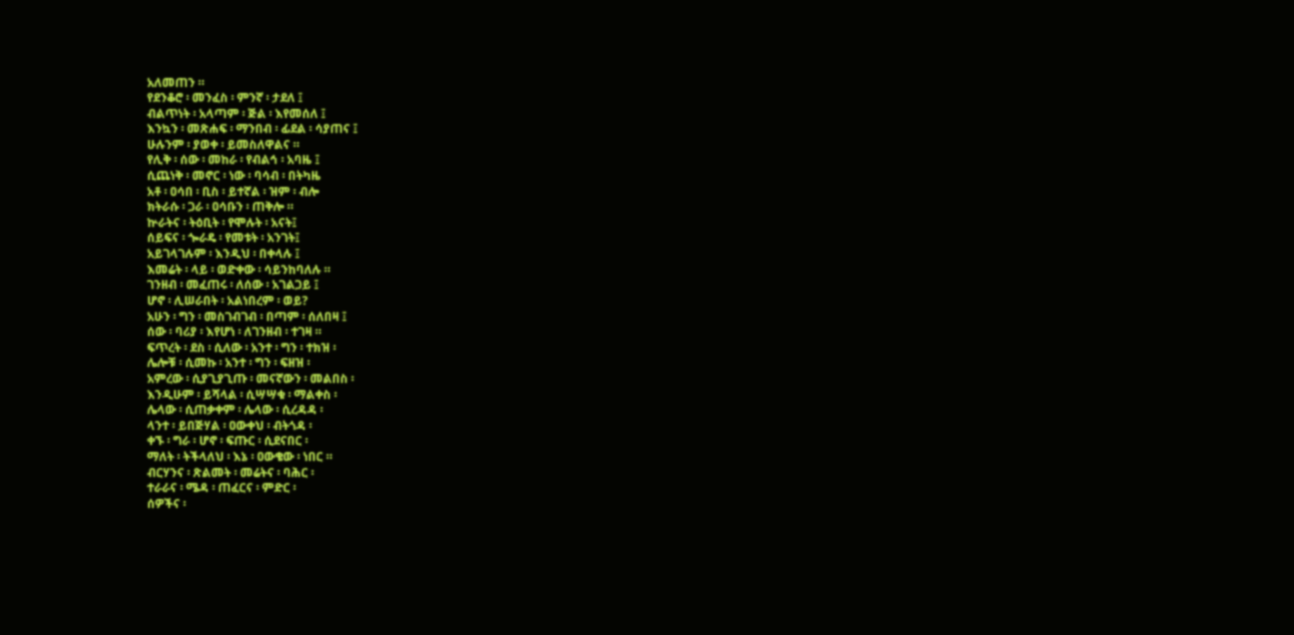አለመጠን ።
የደንቆሮ ፡ መንፈስ ፡ ምንኛ ፡ ታደለ ፤
ብልጥነት ፡ አላጣም ፡ ጅል ፡ እየመሰለ ፤
እንኳን ፡ መጽሐፍ ፡ ማንበብ ፡ ፊደል ፡ ሳያጠና ፤
ሁሉንም ፡ ያወቀ ፡ ይመስለዋልና ።
የሊቅ ፡ ሰው ፡ መከራ ፡ የብልኅ ፡ አባዜ ፤
ሲጨነቅ ፡ መኖር ፡ ነው ፡ ባሳብ ፡ በትካዜ
አቶ ፡ ዐሳበ ፡ ቢስ ፡ ይተኛል ፡ ዝም ፡ ብሎ
ክትራሱ ፡ ጋራ ፡ ዐሳቡን ፡ ጠቅሎ ።
ኵራትና ፡ ትዕቢት ፡ የሞሉት ፡ አናት፤
ሰይፍና ፡ ጐራዴ ፡ የመቱት ፡ አንገት፤
አይገላገሉም ፡ እንዲህ ፡ በቀላሉ ፤
እመሬት ፡ ላይ ፡ ወድቀው ፡ ሳይንከባለሉ ።
ገንዘብ ፡ መፈጠሩ ፡ ለሰው ፡ አገልጋይ ፤
ሆኖ ፡ ሊሠራበት ፡ አልነበረም ፡ ወይ?
አሁን ፡ ግን ፡ መስገብገብ ፡ በጣም ፡ ሰለበዛ ፤
ሰው ፡ ባሪያ ፡ እየሆነ ፡ ለገንዘብ ፡ ተገዛ ።
ፍጥረት ፡ ደስ ፡ ሲለው ፡ አንተ ፡ ግን ፡ ተክዝ ፡
ሌሎቹ ፡ ሲመኩ ፡ አንተ ፡ ግን ፡ ፍዘዝ ፡
አምረው ፡ ሲያጊያጊጡ ፡ መናኛውን ፡ መልበስ ፡
እንዲሁም ፡ ይሻላል ፡ ሲሣሣቁ ፡ ማልቀስ ፡
ሌላው ፡ ሲጠቃቀም ፡ ሌላው ፡ ሲረዳዳ ፡
ላንተ ፡ ይበጅሃል ፡ ዐውቀህ ፡ ብትጎዳ ፡
ቀኙ ፡ ግራ ፡ ሆኖ ፡ ፍጡር ፡ ሲደናበር ፡
ማለት ፡ ትችላለህ ፡ እኔ ፡ ዐውቄው ፡ ነበር ።
ብርሃንና ፡ ጽልመት ፡ መሬትና ፡ ባሕር ፡
ተራራና ፡ ሜዳ ፡ ጠፈርና ፡ ምድር ፡
ሰዎችና ፡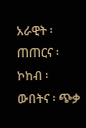አራዊት ፡ ጠጠርና ፡ ኮከብ ፡
ውበትና ፡ ጭቃ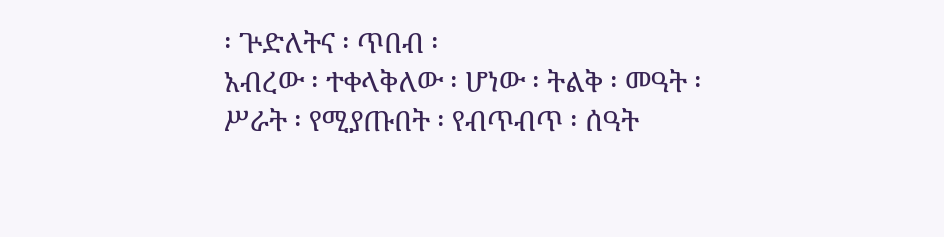፡ ጕድለትና ፡ ጥበብ ፡
አብረው ፡ ተቀላቅለው ፡ ሆነው ፡ ትልቅ ፡ መዓት ፡
ሥራት ፡ የሚያጡበት ፡ የብጥብጥ ፡ ሰዓት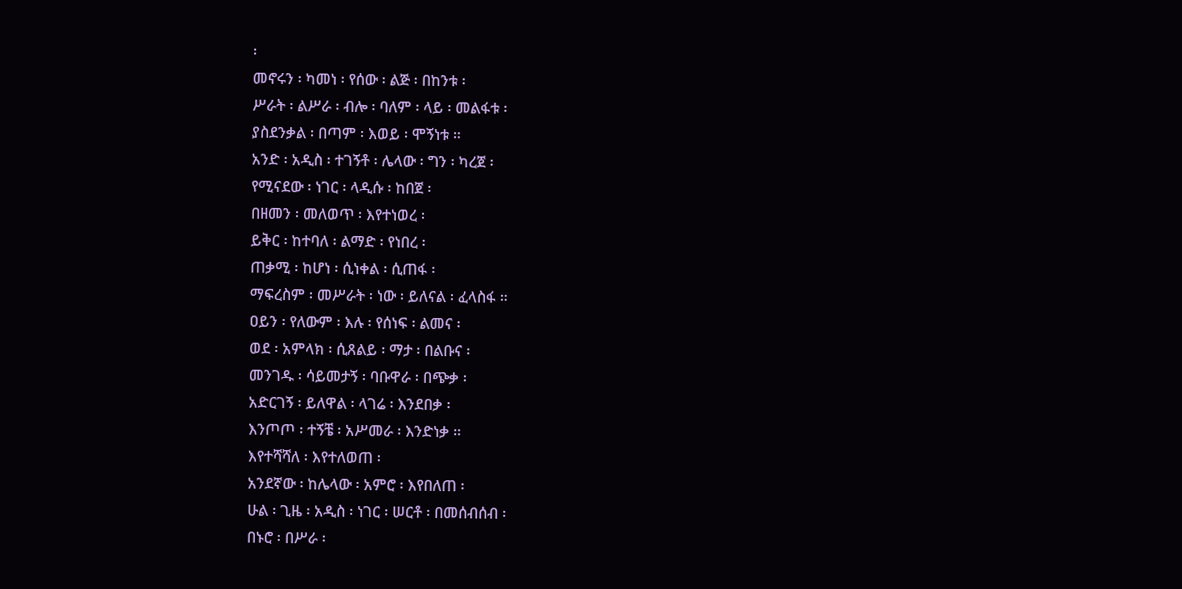፡
መኖሩን ፡ ካመነ ፡ የሰው ፡ ልጅ ፡ በከንቱ ፡
ሥራት ፡ ልሥራ ፡ ብሎ ፡ ባለም ፡ ላይ ፡ መልፋቱ ፡
ያስደንቃል ፡ በጣም ፡ እወይ ፡ ሞኝነቱ ።
አንድ ፡ አዲስ ፡ ተገኝቶ ፡ ሌላው ፡ ግን ፡ ካረጀ ፡
የሚናደው ፡ ነገር ፡ ላዲሱ ፡ ከበጀ ፡
በዘመን ፡ መለወጥ ፡ እየተነወረ ፡
ይቅር ፡ ከተባለ ፡ ልማድ ፡ የነበረ ፡
ጠቃሚ ፡ ከሆነ ፡ ሲነቀል ፡ ሲጠፋ ፡
ማፍረስም ፡ መሥራት ፡ ነው ፡ ይለናል ፡ ፈላስፋ ።
ዐይን ፡ የለውም ፡ እሉ ፡ የሰነፍ ፡ ልመና ፡
ወደ ፡ አምላክ ፡ ሲጸልይ ፡ ማታ ፡ በልቡና ፡
መንገዱ ፡ ሳይመታኝ ፡ ባቡዋራ ፡ በጭቃ ፡
አድርገኝ ፡ ይለዋል ፡ ላገሬ ፡ እንደበቃ ፡
እንጦጦ ፡ ተኝቼ ፡ አሥመራ ፡ እንድነቃ ።
እየተሻሻለ ፡ እየተለወጠ ፡
አንደኛው ፡ ከሌላው ፡ አምሮ ፡ እየበለጠ ፡
ሁል ፡ ጊዜ ፡ አዲስ ፡ ነገር ፡ ሠርቶ ፡ በመሰብሰብ ፡
በኑሮ ፡ በሥራ ፡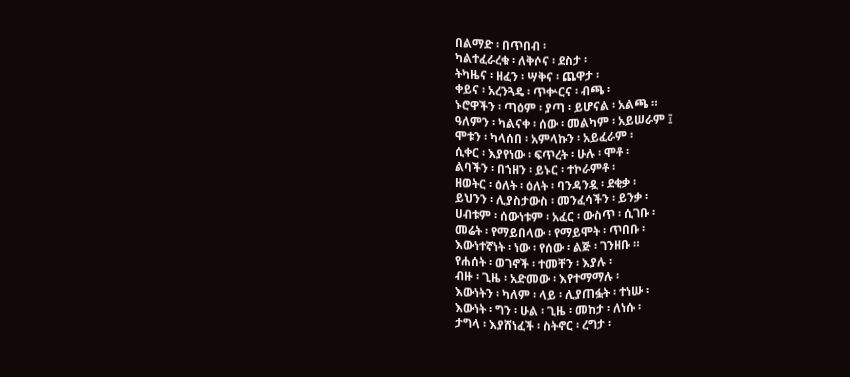በልማድ ፡ በጥበብ ፡
ካልተፈራረቁ ፡ ለቅሶና ፡ ደስታ ፡
ትካዜና ፡ ዘፈን ፡ ሣቅና ፡ ጨዋታ ፡
ቀይና ፡ አረንጓዴ ፡ ጥቍርና ፡ ብጫ ፡
ኑሮዋችን ፡ ጣዕም ፡ ያጣ ፡ ይሆናል ፡ አልጫ ።
ዓለምን ፡ ካልናቀ ፡ ሰው ፡ መልካም ፡ አይሠራም ፤
ሞቱን ፡ ካላሰበ ፡ አምላኩን ፡ አይፈራም ፡
ሲቀር ፡ እያየነው ፡ ፍጥረት ፡ ሁሉ ፡ ሞቶ ፡
ልባችን ፡ በኀዘን ፡ ይኑር ፡ ተኮራምቶ ፡
ዘወትር ፡ ዕለት ፡ ዕለት ፡ ባንዳንዷ ፡ ደቂቃ ፡
ይህንን ፡ ሊያስታውስ ፡ መንፈሳችን ፡ ይንቃ ፡
ሀብቱም ፡ ሰውነቱም ፡ አፈር ፡ ውስጥ ፡ ሲገቡ ፡
መሬት ፡ የማይበላው ፡ የማይሞት ፡ ጥበቡ ፡
እውነተኛነት ፡ ነው ፡ የሰው ፡ ልጅ ፡ ገንዘቡ ።
የሐሰት ፡ ወገኖች ፡ ተመቸን ፡ እያሉ ፡
ብዙ ፡ ጊዜ ፡ አድመው ፡ እየተማማሉ ፡
እውነትን ፡ ካለም ፡ ላይ ፡ ሊያጠፏት ፡ ተነሡ ፡
እውነት ፡ ግን ፡ ሁል ፡ ጊዜ ፡ መከታ ፡ ለነሱ ፡
ታግላ ፡ እያሸነፈች ፡ ስትኖር ፡ ረግታ ፡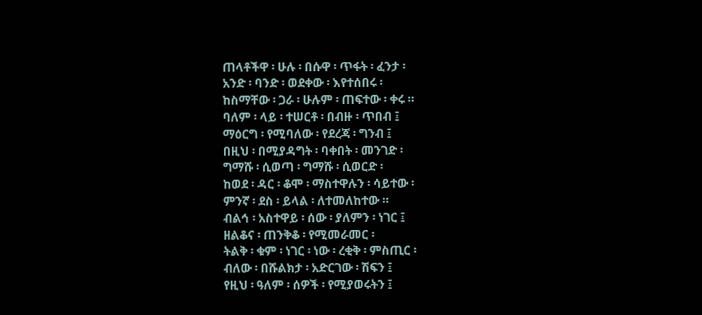ጠላቶችዋ ፡ ሁሉ ፡ በሱዋ ፡ ጥፋት ፡ ፈንታ ፡
አንድ ፡ ባንድ ፡ ወደቀው ፡ እየተሰበሩ ፡
ከስማቸው ፡ ጋራ ፡ ሁሉም ፡ ጠፍተው ፡ ቀሩ ።
ባለም ፡ ላይ ፡ ተሠርቶ ፡ በብዙ ፡ ጥበብ ፤
ማዕርግ ፡ የሚባለው ፡ የደረጃ ፡ ግንብ ፤
በዚህ ፡ በሚያዳግት ፡ ባቀበት ፡ መንገድ ፡
ግማሹ ፡ ሲወጣ ፡ ግማሹ ፡ ሲወርድ ፡
ከወደ ፡ ዳር ፡ ቆሞ ፡ ማስተዋሉን ፡ ሳይተው ፡
ምንኛ ፡ ደስ ፡ ይላል ፡ ለተመለከተው ።
ብልኅ ፡ አስተዋይ ፡ ሰው ፡ ያለምን ፡ ነገር ፤
ዘልቆና ፡ ጠንቅቆ ፡ የሚመራመር ፡
ትልቅ ፡ ቁም ፡ ነገር ፡ ነው ፡ ረቂቅ ፡ ምስጢር ፡
ብለው ፡ በሹልክታ ፡ አድርገው ፡ ሽፍን ፤
የዚህ ፡ ዓለም ፡ ሰዎች ፡ የሚያወሩትን ፤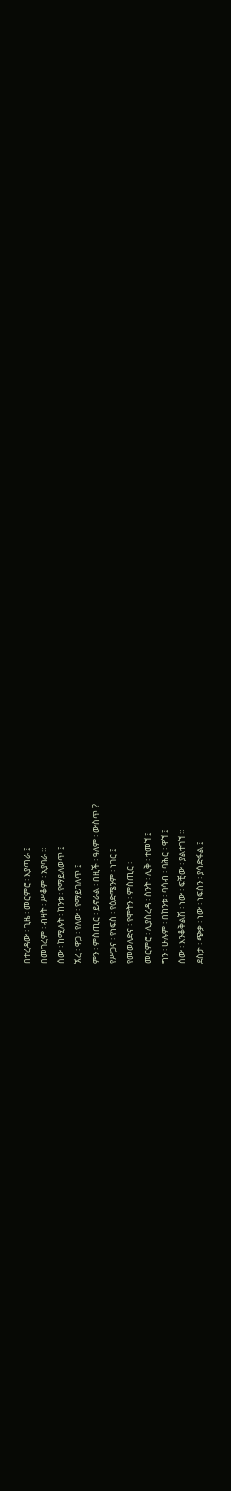በተረዳው ፡ ጊዜ ፡ መርምሮ ፡ እያጣራ ፤
በመገረም ፡ ብዛት ፡ ሥቆም ፡ አያባራ ።
ሰው ፡ ከሚሉት ፡ ከንቱ ፡ የማይለወጥ ፤
ኧረ ፡ ዋጋ ፡ የለው ፡ የማይገለጥ ፤
ምን ፡ ምስጢር ፡ ይኖራል ፡ በዚች ፡ ዓለም ፡ ውስጥ ?
የሥጋና ፡ የነፍስ ፡ የዕድሜንም ፡ ነገር ፤
የመወለድና ፡ የሞትን ፡ ምስጢር ፡
መርምሮ ፡ ሊያስረዳ ፡ ስንት ፡ ሊቅ ፡ ተመኘ ፤
ግን ፡ ሁሉም ፡ በከንቱ ፡ ባሳብ ፡ ባሕር ፡ ዋኘ ፤
ሰው ፡ እንቆቅልሽ ፡ ነው ፡ ፍቺው ፡ ያልተገኘ ።
ደስታ ፡ ጭቃ ፡ ነው ፡ ነፍስን ፡ ያሳድፋል ፤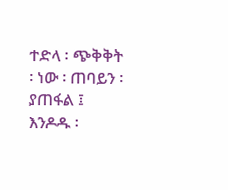ተድላ ፡ ጭቅቅት ፡ ነው ፡ ጠባይን ፡ ያጠፋል ፤
እንዶዱ ፡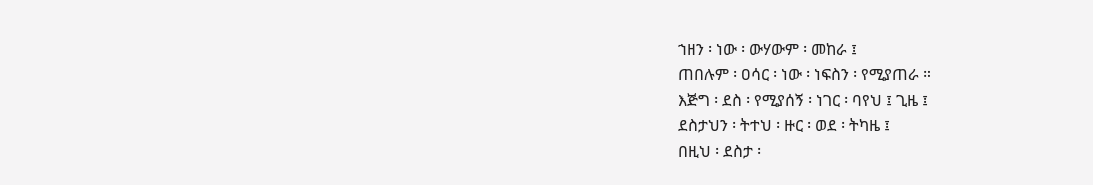ኀዘን ፡ ነው ፡ ውሃውም ፡ መከራ ፤
ጠበሉም ፡ ዐሳር ፡ ነው ፡ ነፍስን ፡ የሚያጠራ ።
እጅግ ፡ ደስ ፡ የሚያሰኝ ፡ ነገር ፡ ባየህ ፤ ጊዜ ፤
ደስታህን ፡ ትተህ ፡ ዙር ፡ ወደ ፡ ትካዜ ፤
በዚህ ፡ ደስታ ፡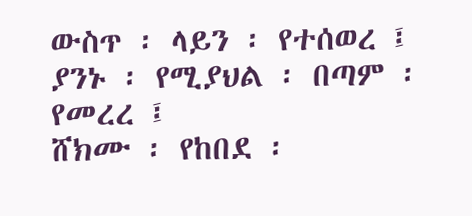ውስጥ ፡ ላይን ፡ የተሰወረ ፤
ያንኑ ፡ የሚያህል ፡ በጣም ፡ የመረረ ፤
ሸክሙ ፡ የከበደ ፡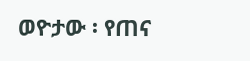ወዮታው ፡ የጠና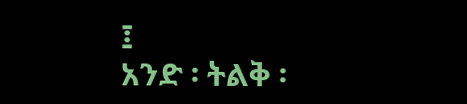፤
አንድ ፡ ትልቅ ፡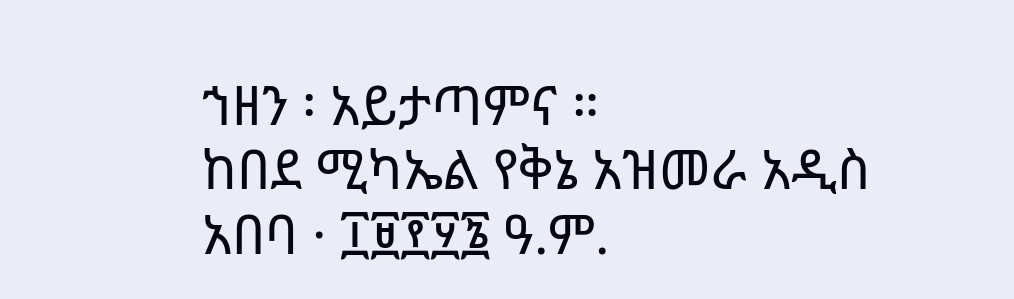ኀዘን ፡ አይታጣምና ።
ከበደ ሚካኤል የቅኔ አዝመራ አዲስ አበባ · ፲፱፻፶፮ ዓ.ም.